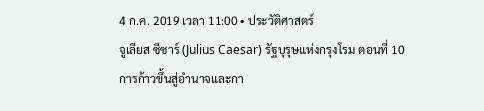4 ก.ค. 2019 เวลา 11:00 • ประวัติศาสตร์
จูเลียส ซีซาร์ (Julius Caesar) รัฐบุรุษแห่งกรุงโรม ตอนที่ 10
การก้าวขึ้นสู่อำนาจและกา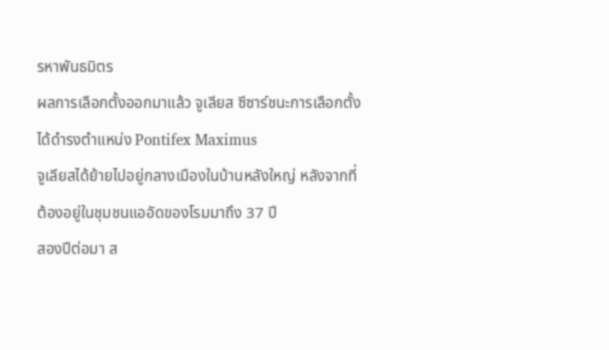รหาพันธมิตร
ผลการเลือกตั้งออกมาแล้ว จูเลียส ซีซาร์ชนะการเลือกตั้ง ได้ดำรงตำแหน่ง Pontifex Maximus
จูเลียสได้ย้ายไปอยู่กลางเมืองในบ้านหลังใหญ่ หลังจากที่ต้องอยู่ในชุมชนแออัดของโรมมาถึง 37 ปี
สองปีต่อมา ส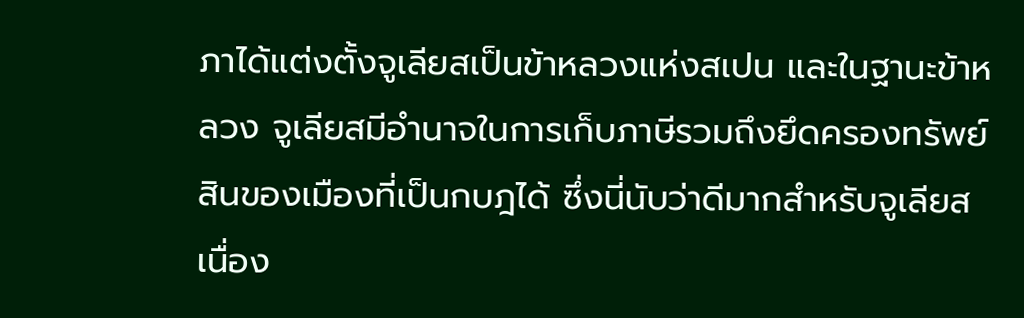ภาได้แต่งตั้งจูเลียสเป็นข้าหลวงแห่งสเปน และในฐานะข้าหลวง จูเลียสมีอำนาจในการเก็บภาษีรวมถึงยึดครองทรัพย์สินของเมืองที่เป็นกบฎได้ ซึ่งนี่นับว่าดีมากสำหรับจูเลียส เนื่อง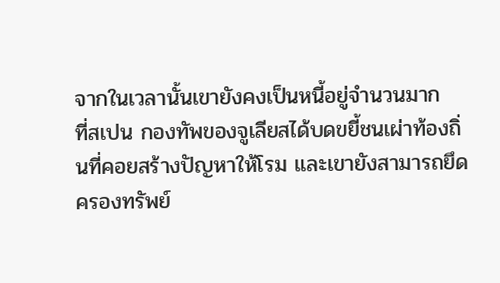จากในเวลานั้นเขายังคงเป็นหนี้อยู่จำนวนมาก
ที่สเปน กองทัพของจูเลียสได้บดขยี้ชนเผ่าท้องถิ่นที่คอยสร้างปัญหาให้โรม และเขายังสามารถยึดครองทรัพย์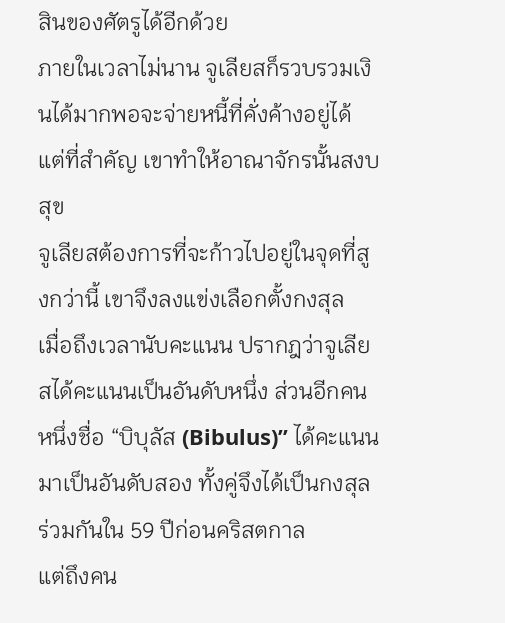สินของศัตรูได้อีกด้วย
ภายในเวลาไม่นาน จูเลียสก็รวบรวมเงินได้มากพอจะจ่ายหนี้ที่คั่งค้างอยู่ได้ แต่ที่สำคัญ เขาทำให้อาณาจักรนั้นสงบสุข
จูเลียสต้องการที่จะก้าวไปอยู่ในจุดที่สูงกว่านี้ เขาจึงลงแข่งเลือกตั้งกงสุล
เมื่อถึงเวลานับคะแนน ปรากฎว่าจูเลียสได้คะแนนเป็นอันดับหนึ่ง ส่วนอีกคนหนึ่งชื่อ “บิบุลัส (Bibulus)” ได้คะแนนมาเป็นอันดับสอง ทั้งคู่จึงได้เป็นกงสุลร่วมกันใน 59 ปีก่อนคริสตกาล
แต่ถึงคน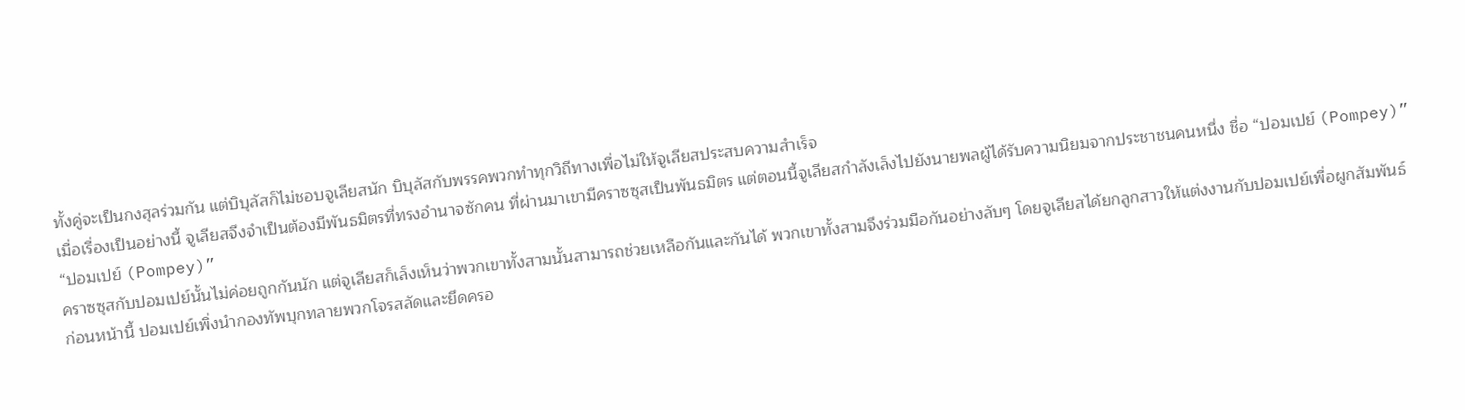ทั้งคู่จะเป็นกงสุลร่วมกัน แต่บิบุลัสก็ไม่ชอบจูเลียสนัก บิบุลัสกับพรรคพวกทำทุกวิถีทางเพื่อไม่ให้จูเลียสประสบความสำเร็จ
เมื่อเรื่องเป็นอย่างนี้ จูเลียสจึงจำเป็นต้องมีพันธมิตรที่ทรงอำนาจซักคน ที่ผ่านมาเขามีคราซซุสเป็นพันธมิตร แต่ตอนนี้จูเลียสกำลังเล็งไปยังนายพลผู้ได้รับความนิยมจากประชาชนคนหนึ่ง ชื่อ “ปอมเปย์ (Pompey)”
“ปอมเปย์ (Pompey)”
คราซซุสกับปอมเปย์นั้นไม่ค่อยถูกกันนัก แต่จูเลียสก็เล็งเห็นว่าพวกเขาทั้งสามนั้นสามารถช่วยเหลือกันและกันได้ พวกเขาทั้งสามจึงร่วมมือกันอย่างลับๆ โดยจูเลียสได้ยกลูกสาวให้แต่งงานกับปอมเปย์เพื่อผูกสัมพันธ์
ก่อนหน้านี้ ปอมเปย์เพิ่งนำกองทัพบุกทลายพวกโจรสลัดและยึดครอ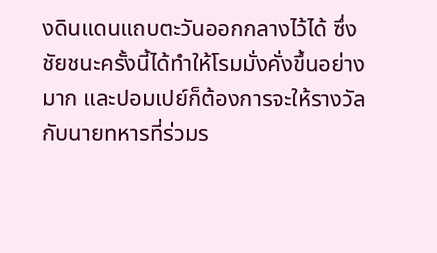งดินแดนแถบตะวันออกกลางไว้ได้ ซึ่งชัยชนะครั้งนี้ได้ทำให้โรมมั่งคั่งขึ้นอย่างมาก และปอมเปย์ก็ต้องการจะให้รางวัลกับนายทหารที่ร่วมร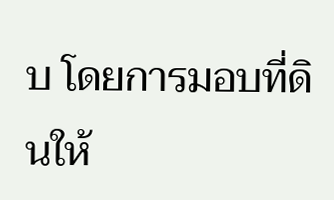บ โดยการมอบที่ดินให้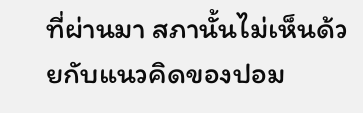ที่ผ่านมา สภานั้นไม่เห็นด้วยกับแนวคิดของปอม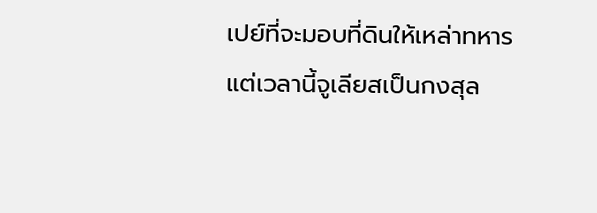เปย์ที่จะมอบที่ดินให้เหล่าทหาร
แต่เวลานี้จูเลียสเป็นกงสุล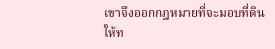เขาจึงออกกฎหมายที่จะมอบที่ดินให้ท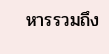หารรวมถึง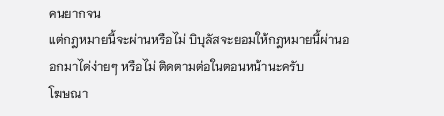คนยากจน
แต่กฎหมายนี้จะผ่านหรือไม่ บิบุลัสจะยอมให้กฎหมายนี้ผ่านออกมาได่ง่ายๆ หรือไม่ ติดตามต่อในตอนหน้านะครับ
โฆษณา